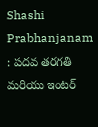Shashi Prabhanjanam : పదవ తరగతి మరియు ఇంటర్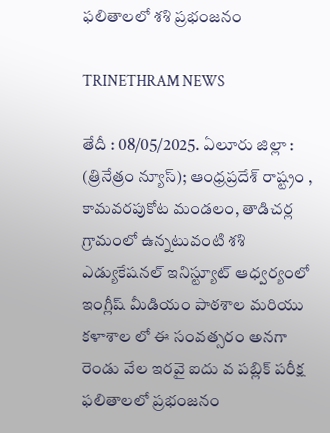ఫలితాలలో శశి ప్రభంజనం

TRINETHRAM NEWS

తేదీ : 08/05/2025. ఏలూరు జిల్లా : (త్రినేత్రం న్యూస్); ఆంధ్రప్రదేశ్ రాష్ట్రం , కామవరపుకోట మండలం, తాడిచర్ల గ్రామంలో ఉన్నటువంటి శశి ఎడ్యుకేషనల్ ఇనిస్ట్యూట్ ఆధ్వర్యంలో ఇంగ్లీష్ మీడియం పాఠశాల మరియు కళాశాల లో ఈ సంవత్సరం అనగా రెండు వేల ఇరవై ఐదు వ పబ్లిక్ పరీక్ష ఫలితాలలో ప్రభంజనం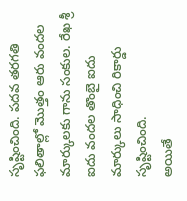సృష్టించింది. పదవ తరగతి ఫలితాల్లో మొత్తం ఆరు వందల మార్కులకు గాను సంకుల. రేఖ శ్రీ ఐదు వందల తొంబై ఐదు మార్కులు సాధించి రికార్డు సృష్టించింది.
అయితే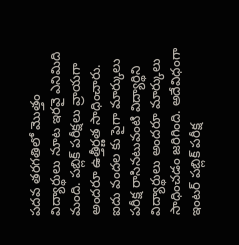పదవ తరగతిలో మొత్తం విద్యార్థులు నూట ఇరవై ఎనిమిది మంది. పబ్లిక్ పరీక్షలు వ్రాయగా అందరూ ఉత్తీర్ణత సాధించారు. ఐదు వందల కు పైగా మార్కులు పరీక్ష రాసినటువంటి విద్యార్థిని విద్యార్థులు అందరూ మార్కులు సాధించడం జరిగింది. అదేవిధంగా ఇంటర్ పబ్లిక్ పరీక్ష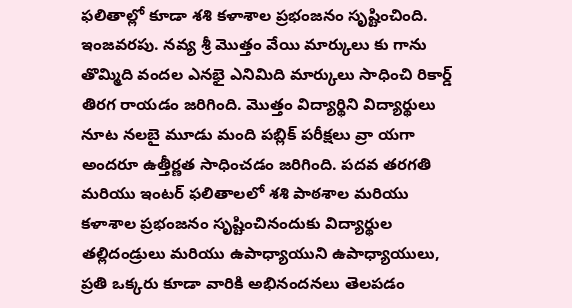ఫలితాల్లో కూడా శశి కళాశాల ప్రభంజనం సృష్టించింది.
ఇంజవరపు. నవ్య శ్రీ మొత్తం వేయి మార్కులు కు గాను తొమ్మిది వందల ఎనభై ఎనిమిది మార్కులు సాధించి రికార్డ్ తిరగ రాయడం జరిగింది. మొత్తం విద్యార్థిని విద్యార్థులు నూట నలబై మూడు మంది పబ్లిక్ పరీక్షలు వ్రా యగా అందరూ ఉత్తీర్ణత సాధించడం జరిగింది. పదవ తరగతి మరియు ఇంటర్ ఫలితాలలో శశి పాఠశాల మరియు కళాశాల ప్రభంజనం సృష్టించినందుకు విద్యార్థుల తల్లిదండ్రులు మరియు ఉపాధ్యాయుని ఉపాధ్యాయులు, ప్రతి ఒక్కరు కూడా వారికి అభినందనలు తెలపడం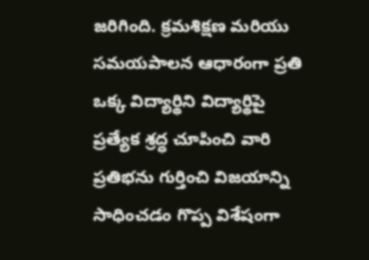జరిగింది. క్రమశిక్షణ మరియు సమయపాలన ఆధారంగా ప్రతి ఒక్క విద్యార్థిని విద్యార్థిపై ప్రత్యేక శ్రద్ధ చూపించి వారి ప్రతిభను గుర్తించి విజయాన్ని సాధించడం గొప్ప విశేషంగా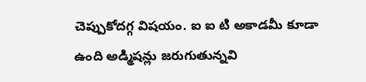చెప్పుకోదగ్గ విషయం. ఐ ఐ టి అకాడమీ కూడా ఉంది అడ్మిషన్లు జరుగుతున్నవి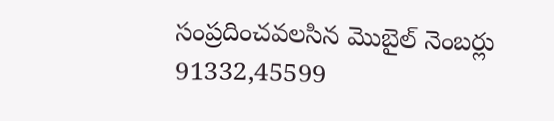సంప్రదించవలసిన మొబైల్ నెంబర్లు 91332,45599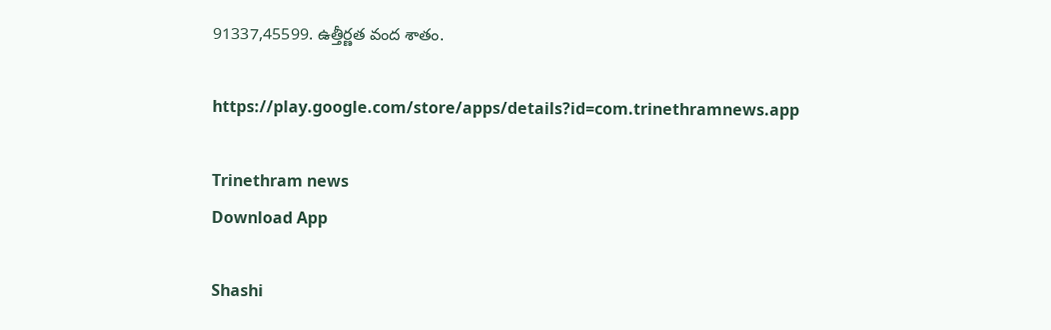91337,45599. ఉత్తీర్ణత వంద శాతం.

https://play.google.com/store/apps/details?id=com.trinethramnews.app

Trinethram news
Download App

Shashi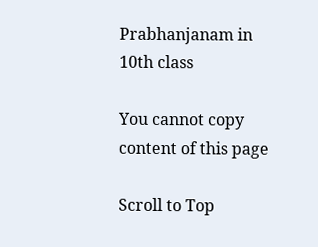Prabhanjanam in 10th class

You cannot copy content of this page

Scroll to Top